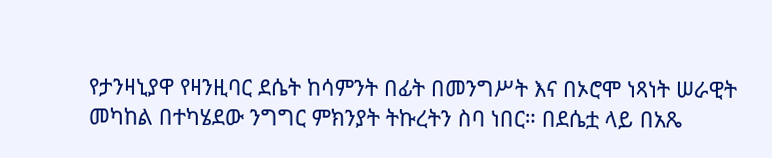የታንዛኒያዋ የዛንዚባር ደሴት ከሳምንት በፊት በመንግሥት እና በኦሮሞ ነጻነት ሠራዊት መካከል በተካሄደው ንግግር ምክንያት ትኩረትን ስባ ነበር። በደሴቷ ላይ በአጼ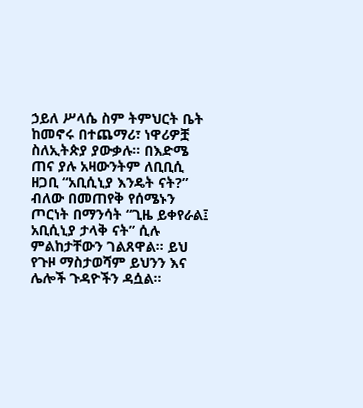ኃይለ ሥላሴ ስም ትምህርት ቤት ከመኖሩ በተጨማሪ፣ ነዋሪዎቿ ስለኢትጵያ ያውቃሉ። በእድሜ ጠና ያሉ አዛውንትም ለቢቢሲ ዘጋቢ “አቢሲኒያ እንዴት ናት?” ብለው በመጠየቅ የሰሜኑን ጦርነት በማንሳት “ጊዜ ይቀየራል፤ አቢሲኒያ ታላቅ ናት” ሲሉ ምልከታቸውን ገልጸዋል። ይህ የጉዞ ማስታወሻም ይህንን እና ሌሎች ጉዳዮችን ዳሷል።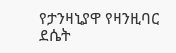የታንዛኒያዋ የዛንዚባር ደሴት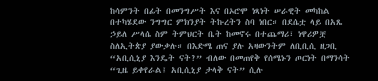ከሳምንት በፊት በመንግሥት እና በኦሮሞ ነጻነት ሠራዊት መካከል በተካሄደው ንግግር ምክንያት ትኩረትን ስባ ነበር። በደሴቷ ላይ በአጼ ኃይለ ሥላሴ ስም ትምህርት ቤት ከመኖሩ በተጨማሪ፣ ነዋሪዎቿ ስለኢትጵያ ያውቃሉ። በእድሜ ጠና ያሉ አዛውንትም ለቢቢሲ ዘጋቢ “አቢሲኒያ እንዴት ናት?” ብለው በመጠየቅ የሰሜኑን ጦርነት በማንሳት “ጊዜ ይቀየራል፤ አቢሲኒያ ታላቅ ናት” ሲሉ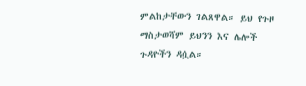ምልከታቸውን ገልጸዋል። ይህ የጉዞ ማስታወሻም ይህንን እና ሌሎች ጉዳዮችን ዳሷል።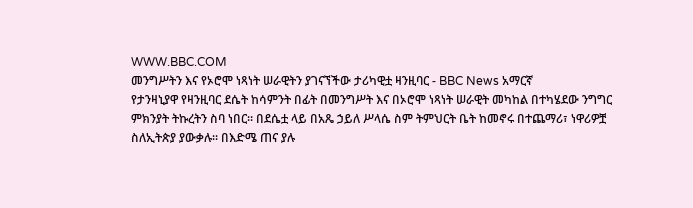WWW.BBC.COM
መንግሥትን እና የኦሮሞ ነጻነት ሠራዊትን ያገናኘችው ታሪካዊቷ ዛንዚባር - BBC News አማርኛ
የታንዛኒያዋ የዛንዚባር ደሴት ከሳምንት በፊት በመንግሥት እና በኦሮሞ ነጻነት ሠራዊት መካከል በተካሄደው ንግግር ምክንያት ትኩረትን ስባ ነበር። በደሴቷ ላይ በአጼ ኃይለ ሥላሴ ስም ትምህርት ቤት ከመኖሩ በተጨማሪ፣ ነዋሪዎቿ ስለኢትጵያ ያውቃሉ። በእድሜ ጠና ያሉ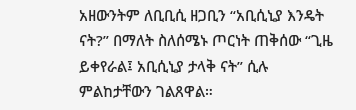አዘውንትም ለቢቢሲ ዘጋቢን “አቢሲኒያ እንዴት ናት?” በማለት ስለሰሜኑ ጦርነት ጠቅሰው “ጊዜ ይቀየራል፤ አቢሲኒያ ታላቅ ናት” ሲሉ ምልከታቸውን ገልጸዋል።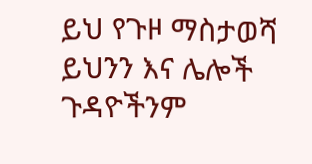ይህ የጉዞ ማስታወሻ ይህንን እና ሌሎች ጉዳዮችንም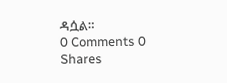ዳሷል።
0 Comments 0 Shares